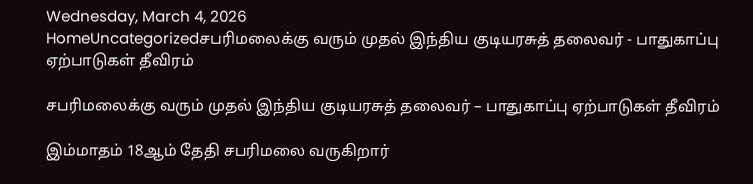Wednesday, March 4, 2026
HomeUncategorizedசபரிமலைக்கு வரும் முதல் இந்திய குடியரசுத் தலைவர் - பாதுகாப்பு ஏற்பாடுகள் தீவிரம்

சபரிமலைக்கு வரும் முதல் இந்திய குடியரசுத் தலைவர் – பாதுகாப்பு ஏற்பாடுகள் தீவிரம்

இம்மாதம் 18ஆம் தேதி சபரிமலை வருகிறார்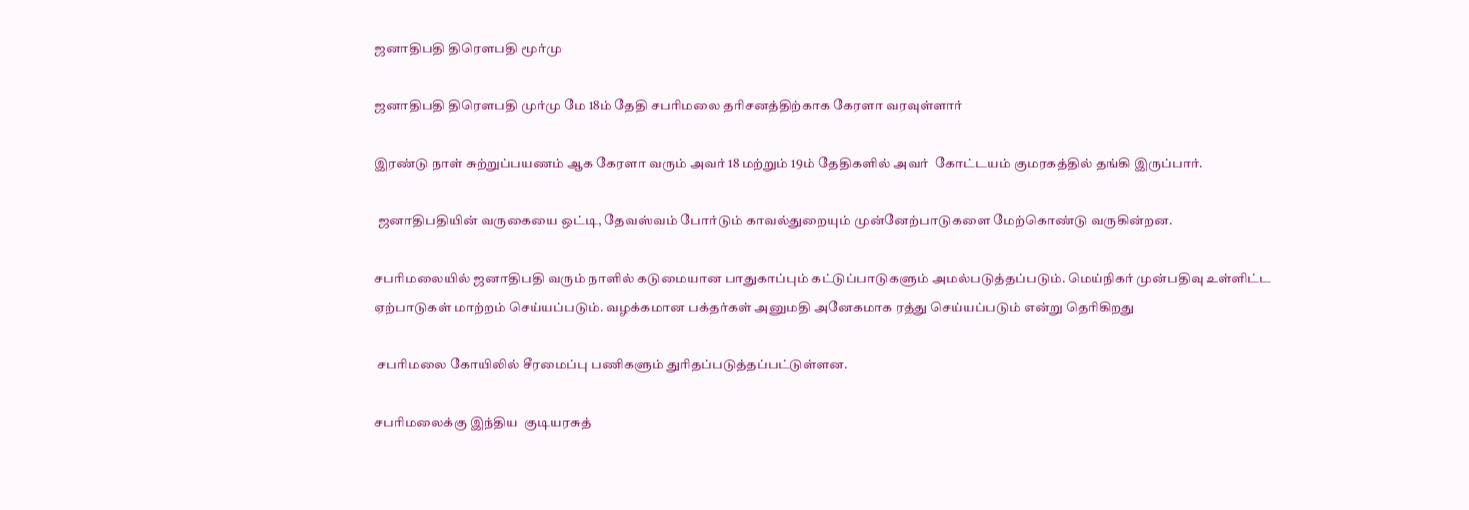ஜனாதிபதி திரௌபதி மூர்மு

ஜனாதிபதி திரௌபதி முர்மு மே 18ம் தேதி சபரிமலை தரிசனத்திற்காக கேரளா வரவுள்ளார்

இரண்டு நாள் சுற்றுப்பயணம் ஆக கேரளா வரும் அவர் 18 மற்றும் 19ம் தேதிகளில் அவர்  கோட்டயம் குமரகத்தில் தங்கி இருப்பார்.

 ஜனாதிபதியின் வருகையை ஒட்டி, தேவஸ்வம் போர்டும் காவல்துறையும் முன்னேற்பாடுகளை மேற்கொண்டு வருகின்றன.

சபரிமலையில் ஜனாதிபதி வரும் நாளில் கடுமையான பாதுகாப்பும் கட்டுப்பாடுகளும் அமல்படுத்தப்படும். மெய்நிகர் முன்பதிவு உள்ளிட்ட ஏற்பாடுகள் மாற்றம் செய்யப்படும். வழக்கமான பக்தர்கள் அனுமதி அனேகமாக ரத்து செய்யப்படும் என்று தெரிகிறது

 சபரிமலை கோயிலில் சீரமைப்பு பணிகளும் துரிதப்படுத்தப்பட்டுள்ளன.

சபரிமலைக்கு இந்திய  குடியரசுத்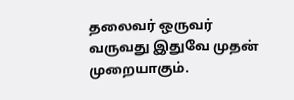தலைவர் ஒருவர் வருவது இதுவே முதன் முறையாகும்.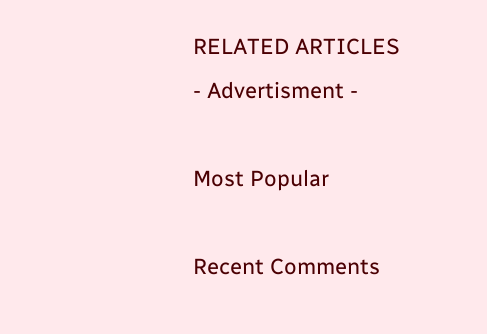RELATED ARTICLES
- Advertisment -

Most Popular

Recent Comments